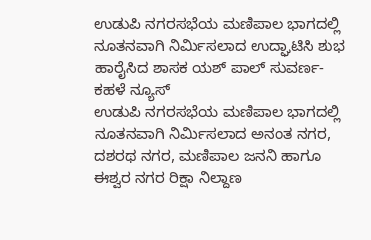ಉಡುಪಿ ನಗರಸಭೆಯ ಮಣಿಪಾಲ ಭಾಗದಲ್ಲಿ ನೂತನವಾಗಿ ನಿರ್ಮಿಸಲಾದ ಉದ್ಘಾಟಿಸಿ ಶುಭ ಹಾರೈಸಿದ ಶಾಸಕ ಯಶ್ ಪಾಲ್ ಸುವರ್ಣ- ಕಹಳೆ ನ್ಯೂಸ್
ಉಡುಪಿ ನಗರಸಭೆಯ ಮಣಿಪಾಲ ಭಾಗದಲ್ಲಿ ನೂತನವಾಗಿ ನಿರ್ಮಿಸಲಾದ ಅನಂತ ನಗರ, ದಶರಥ ನಗರ, ಮಣಿಪಾಲ ಜನನಿ ಹಾಗೂ ಈಶ್ವರ ನಗರ ರಿಕ್ಷಾ ನಿಲ್ದಾಣ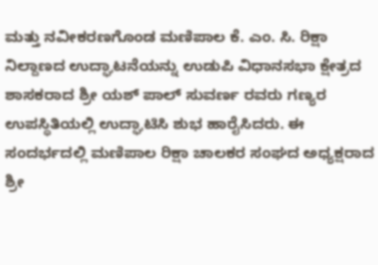ಮತ್ತು ನವೀಕರಣಗೊಂಡ ಮಣಿಪಾಲ ಕೆ. ಎಂ. ಸಿ. ರಿಕ್ಷಾ ನಿಲ್ದಾಣದ ಉದ್ಘಾಟನೆಯನ್ನು ಉಡುಪಿ ವಿಧಾನಸಭಾ ಕ್ಷೇತ್ರದ ಶಾಸಕರಾದ ಶ್ರೀ ಯಶ್ ಪಾಲ್ ಸುವರ್ಣ ರವರು ಗಣ್ಯರ ಉಪಸ್ಥಿತಿಯಲ್ಲಿ ಉದ್ಘಾಟಿಸಿ ಶುಭ ಹಾರೈಸಿದರು. ಈ ಸಂದರ್ಭದಲ್ಲಿ ಮಣಿಪಾಲ ರಿಕ್ಷಾ ಚಾಲಕರ ಸಂಘದ ಅಧ್ಯಕ್ಷರಾದ ಶ್ರೀ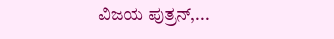ವಿಜಯ ಪುತ್ರನ್,...